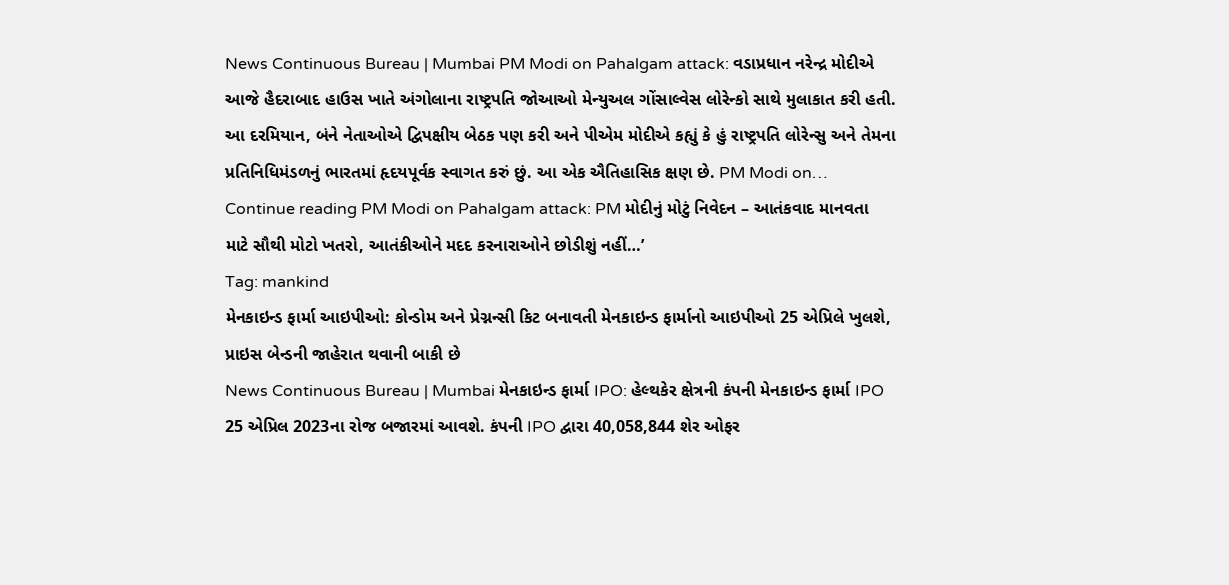News Continuous Bureau | Mumbai PM Modi on Pahalgam attack: વડાપ્રધાન નરેન્દ્ર મોદીએ આજે હૈદરાબાદ હાઉસ ખાતે અંગોલાના રાષ્ટ્રપતિ જોઆઓ મેન્યુઅલ ગોંસાલ્વેસ લોરેન્કો સાથે મુલાકાત કરી હતી. આ દરમિયાન, બંને નેતાઓએ દ્વિપક્ષીય બેઠક પણ કરી અને પીએમ મોદીએ કહ્યું કે હું રાષ્ટ્રપતિ લોરેન્સુ અને તેમના પ્રતિનિધિમંડળનું ભારતમાં હૃદયપૂર્વક સ્વાગત કરું છું. આ એક ઐતિહાસિક ક્ષણ છે. PM Modi on… Continue reading PM Modi on Pahalgam attack: PM મોદીનું મોટું નિવેદન – આતંકવાદ માનવતા માટે સૌથી મોટો ખતરો, આતંકીઓને મદદ કરનારાઓને છોડીશું નહીં…’
Tag: mankind
મેનકાઇન્ડ ફાર્મા આઇપીઓ: કોન્ડોમ અને પ્રેગ્નન્સી કિટ બનાવતી મેનકાઇન્ડ ફાર્માનો આઇપીઓ 25 એપ્રિલે ખુલશે, પ્રાઇસ બેન્ડની જાહેરાત થવાની બાકી છે
News Continuous Bureau | Mumbai મેનકાઇન્ડ ફાર્મા IPO: હેલ્થકેર ક્ષેત્રની કંપની મેનકાઇન્ડ ફાર્મા IPO 25 એપ્રિલ 2023ના રોજ બજારમાં આવશે. કંપની IPO દ્વારા 40,058,844 શેર ઓફર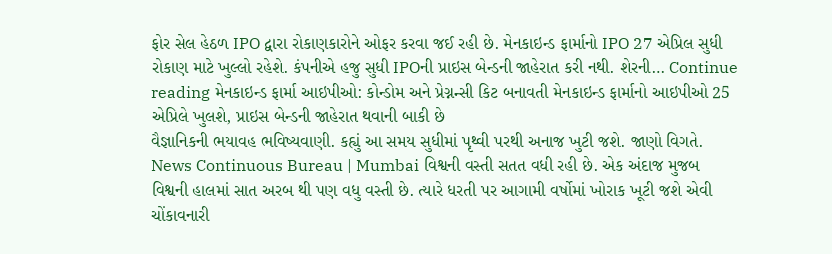ફોર સેલ હેઠળ IPO દ્વારા રોકાણકારોને ઓફર કરવા જઈ રહી છે. મેનકાઇન્ડ ફાર્માનો IPO 27 એપ્રિલ સુધી રોકાણ માટે ખુલ્લો રહેશે. કંપનીએ હજુ સુધી IPOની પ્રાઇસ બેન્ડની જાહેરાત કરી નથી. શેરની… Continue reading મેનકાઇન્ડ ફાર્મા આઇપીઓ: કોન્ડોમ અને પ્રેગ્નન્સી કિટ બનાવતી મેનકાઇન્ડ ફાર્માનો આઇપીઓ 25 એપ્રિલે ખુલશે, પ્રાઇસ બેન્ડની જાહેરાત થવાની બાકી છે
વૈજ્ઞાનિકની ભયાવહ ભવિષ્યવાણી. કહ્યું આ સમય સુધીમાં પૃથ્વી પરથી અનાજ ખુટી જશે. જાણો વિગતે.
News Continuous Bureau | Mumbai વિશ્વની વસ્તી સતત વધી રહી છે. એક અંદાજ મુજબ વિશ્વની હાલમાં સાત અરબ થી પણ વધુ વસ્તી છે. ત્યારે ધરતી પર આગામી વર્ષોમાં ખોરાક ખૂટી જશે એવી ચોંકાવનારી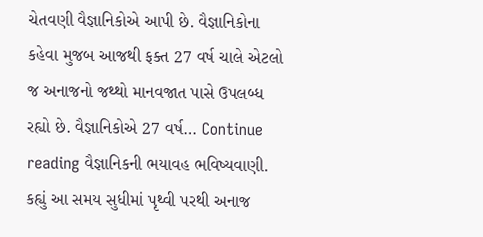ચેતવણી વૈજ્ઞાનિકોએ આપી છે. વૈજ્ઞાનિકોના કહેવા મુજબ આજથી ફક્ત 27 વર્ષ ચાલે એટલો જ અનાજનો જથ્થો માનવજાત પાસે ઉપલબ્ધ રહ્યો છે. વૈજ્ઞાનિકોએ 27 વર્ષ… Continue reading વૈજ્ઞાનિકની ભયાવહ ભવિષ્યવાણી. કહ્યું આ સમય સુધીમાં પૃથ્વી પરથી અનાજ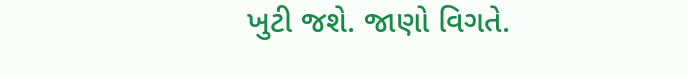ખુટી જશે. જાણો વિગતે.